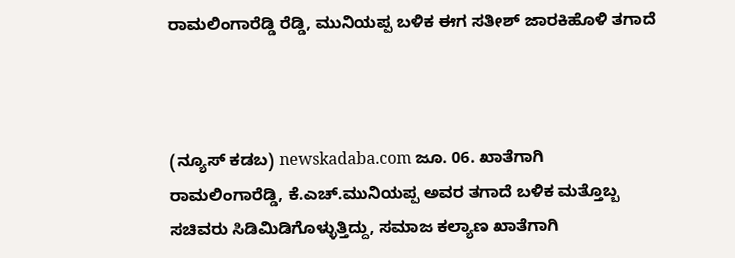ರಾಮಲಿಂಗಾರೆಡ್ಡಿ ರೆಡ್ಡಿ, ಮುನಿಯಪ್ಪ ಬಳಿಕ ಈಗ ಸತೀಶ್‌ ಜಾರಕಿಹೊಳಿ ತಗಾದೆ



(ನ್ಯೂಸ್‌ ಕಡಬ) newskadaba.com ಜೂ. 06. ಖಾತೆಗಾಗಿ ರಾಮಲಿಂಗಾರೆಡ್ಡಿ, ಕೆ.ಎಚ್‌.ಮುನಿಯಪ್ಪ ಅವರ ತಗಾದೆ ಬಳಿಕ ಮತ್ತೊಬ್ಬ ಸಚಿವರು ಸಿಡಿಮಿಡಿಗೊಳ್ಳುತ್ತಿದ್ದು, ಸಮಾಜ ಕಲ್ಯಾಣ ಖಾತೆಗಾಗಿ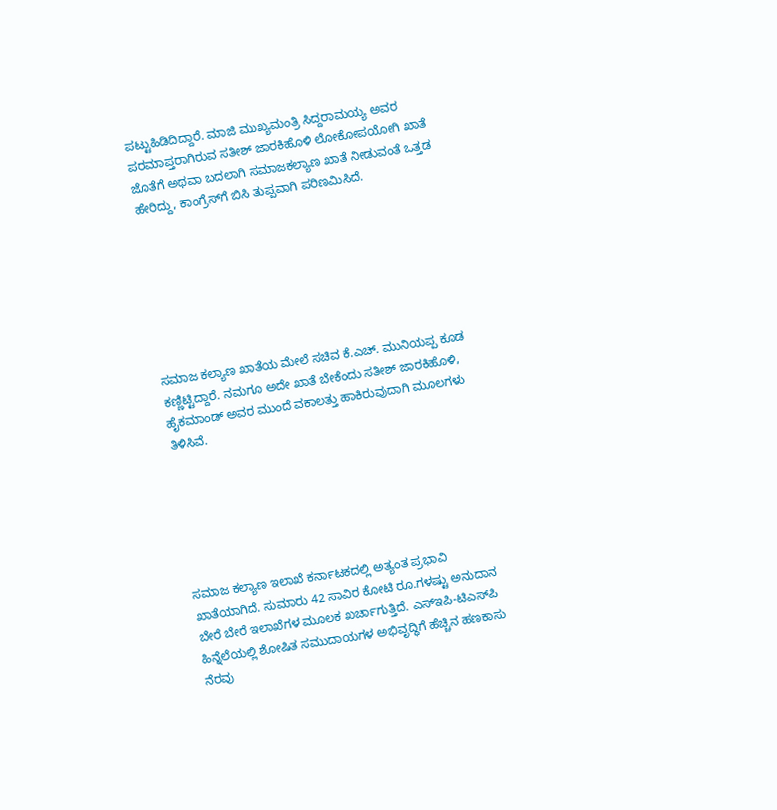ಪಟ್ಟುಹಿಡಿದಿದ್ದಾರೆ. ಮಾಜಿ ಮುಖ್ಯಮಂತ್ರಿ ಸಿದ್ದರಾಮಯ್ಯ ಅವರ ಪರಮಾಪ್ತರಾಗಿರುವ ಸತೀಶ್‌ ಜಾರಕಿಹೊಳಿ ಲೋಕೋಪಯೋಗಿ ಖಾತೆ ಜೊತೆಗೆ ಅಥವಾ ಬದಲಾಗಿ ಸಮಾಜಕಲ್ಯಾಣ ಖಾತೆ ನೀಡುವಂತೆ ಒತ್ತಡ ಹೇರಿದ್ದು, ಕಾಂಗ್ರೆಸ್‌‍ಗೆ ಬಿಸಿ ತುಪ್ಪವಾಗಿ ಪರಿಣಮಿಸಿದೆ.







ಸಮಾಜ ಕಲ್ಯಾಣ ಖಾತೆಯ ಮೇಲೆ ಸಚಿವ ಕೆ.ಎಚ್‌. ಮುನಿಯಪ್ಪ ಕೂಡ ಕಣ್ಣಿಟ್ಟಿದ್ದಾರೆ. ನಮಗೂ ಅದೇ ಖಾತೆ ಬೇಕೆಂದು ಸತೀಶ್‌ ಜಾರಕಿಹೊಳಿ, ಹೈಕಮಾಂಡ್‌ ಅವರ ಮುಂದೆ ವಕಾಲತ್ತು ಹಾಕಿರುವುದಾಗಿ ಮೂಲಗಳು ತಿಳಿಸಿವೆ.






ಸಮಾಜ ಕಲ್ಯಾಣ ಇಲಾಖೆ ಕರ್ನಾಟಕದಲ್ಲಿ ಅತ್ಯಂತ ಪ್ರಭಾವಿ ಖಾತೆಯಾಗಿದೆ. ಸುಮಾರು 42 ಸಾವಿರ ಕೋಟಿ ರೂ.ಗಳಷ್ಟು ಅನುದಾನ ಬೇರೆ ಬೇರೆ ಇಲಾಖೆಗಳ ಮೂಲಕ ಖರ್ಚಾಗುತ್ತಿದೆ. ಎಸ್‌‍ಇಪಿ-ಟಿಎಸ್‌‍ಪಿ ಹಿನ್ನೆಲೆಯಲ್ಲಿ ಶೋಷಿತ ಸಮುದಾಯಗಳ ಅಭಿವೃದ್ಧಿಗೆ ಹೆಚ್ಚಿನ ಹಣಕಾಸು ನೆರವು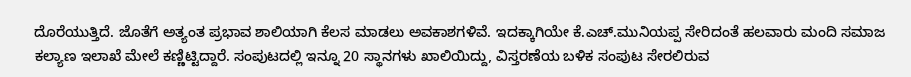ದೊರೆಯುತ್ತಿದೆ. ಜೊತೆಗೆ ಅತ್ಯಂತ ಪ್ರಭಾವ ಶಾಲಿಯಾಗಿ ಕೆಲಸ ಮಾಡಲು ಅವಕಾಶಗಳಿವೆ. ಇದಕ್ಕಾಗಿಯೇ ಕೆ.ಎಚ್‌.ಮುನಿಯಪ್ಪ ಸೇರಿದಂತೆ ಹಲವಾರು ಮಂದಿ ಸಮಾಜ ಕಲ್ಯಾಣ ಇಲಾಖೆ ಮೇಲೆ ಕಣ್ಣಿಟ್ಟಿದ್ದಾರೆ. ಸಂಪುಟದಲ್ಲಿ ಇನ್ನೂ 20 ಸ್ಥಾನಗಳು ಖಾಲಿಯಿದ್ದು, ವಿಸ್ತರಣೆಯ ಬಳಿಕ ಸಂಪುಟ ಸೇರಲಿರುವ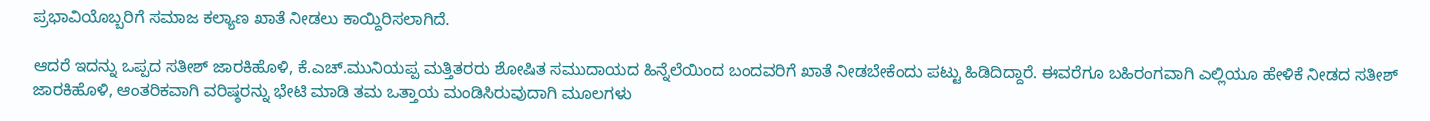ಪ್ರಭಾವಿಯೊಬ್ಬರಿಗೆ ಸಮಾಜ ಕಲ್ಯಾಣ ಖಾತೆ ನೀಡಲು ಕಾಯ್ದಿರಿಸಲಾಗಿದೆ.

ಆದರೆ ಇದನ್ನು ಒಪ್ಪದ ಸತೀಶ್‌ ಜಾರಕಿಹೊಳಿ, ಕೆ.ಎಚ್‌.ಮುನಿಯಪ್ಪ ಮತ್ತಿತರರು ಶೋಷಿತ ಸಮುದಾಯದ ಹಿನ್ನೆಲೆಯಿಂದ ಬಂದವರಿಗೆ ಖಾತೆ ನೀಡಬೇಕೆಂದು ಪಟ್ಟು ಹಿಡಿದಿದ್ದಾರೆ. ಈವರೆಗೂ ಬಹಿರಂಗವಾಗಿ ಎಲ್ಲಿಯೂ ಹೇಳಿಕೆ ನೀಡದ ಸತೀಶ್‌ ಜಾರಕಿಹೊಳಿ, ಆಂತರಿಕವಾಗಿ ವರಿಷ್ಠರನ್ನು ಭೇಟಿ ಮಾಡಿ ತಮ ಒತ್ತಾಯ ಮಂಡಿಸಿರುವುದಾಗಿ ಮೂಲಗಳು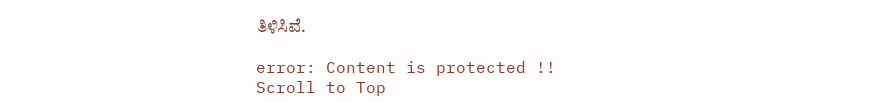ತಿಳಿಸಿವೆ.

error: Content is protected !!
Scroll to Top